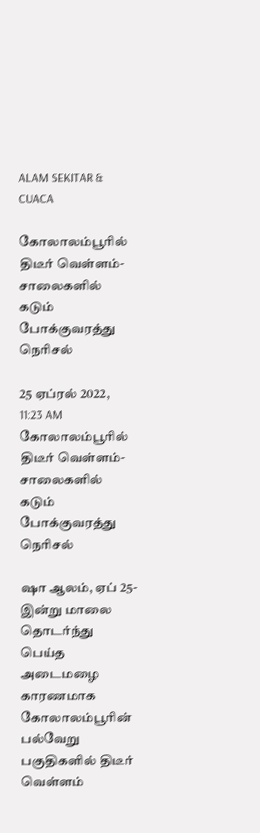ALAM SEKITAR & CUACA

கோலாலம்பூரில் திடீர் வெள்ளம்- சாலைகளில் கடும் போக்குவரத்து நெரிசல்

25 ஏப்ரல் 2022, 11:23 AM
கோலாலம்பூரில் திடீர் வெள்ளம்- சாலைகளில் கடும் போக்குவரத்து நெரிசல்

ஷா ஆலம், ஏப் 25- இன்று மாலை தொடர்ந்து பெய்த அடைமழை காரணமாக கோலாலம்பூரின் பல்வேறு பகுதிகளில் திடீர் வெள்ளம்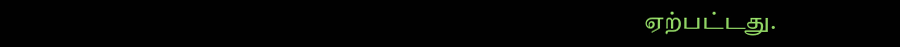ஏற்பட்டது.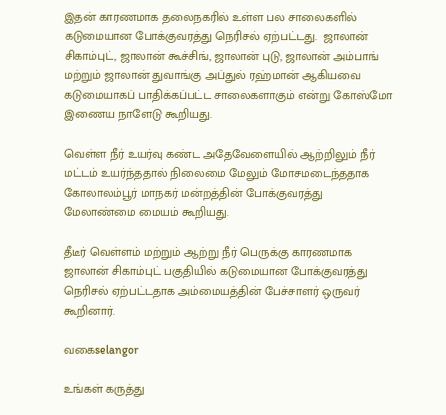இதன் காரணமாக தலைநகரில் உள்ள பல சாலைகளில் கடுமையான போக்குவரத்து நெரிசல் ஏற்பட்டது.  ஜாலான் சிகாம்புட், ஜாலான் கூச்சிங், ஜாலான் புடு, ஜாலான் அம்பாங் மற்றும் ஜாலான் துவாங்கு அப்துல் ரஹ்மான் ஆகியவை கடுமையாகப் பாதிக்கப்பட்ட சாலைகளாகும் என்று கோஸ்மோ இணைய நாளேடு கூறியது.

வெள்ள நீர் உயர்வு கண்ட அதேவேளையில் ஆற்றிலும் நீர் மட்டம் உயர்ந்ததால் நிலைமை மேலும் மோசமடைந்ததாக கோலாலம்பூர் மாநகர் மன்றத்தின் போக்குவரத்து மேலாண்மை மையம் கூறியது.

தீடீர் வெள்ளம் மற்றும் ஆற்று நீர் பெருக்கு காரணமாக ஜாலான் சிகாம்புட் பகுதியில் கடுமையான போக்குவரத்து நெரிசல் ஏற்பட்டதாக அம்மையத்தின் பேச்சாளர் ஒருவர் கூறினார்.

வகைselangor

உங்கள் கருத்து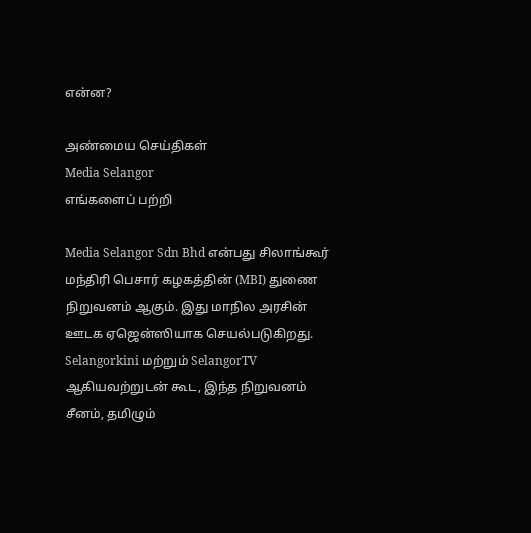என்ன?

அண்மைய செய்திகள்
Media Selangor
எங்களைப் பற்றி

Media Selangor Sdn Bhd என்பது சிலாங்கூர் மந்திரி பெசார் கழகத்தின் (MBI) துணை நிறுவனம் ஆகும். இது மாநில அரசின் ஊடக ஏஜென்ஸியாக செயல்படுகிறது. Selangorkini மற்றும் SelangorTV ஆகியவற்றுடன் கூட, இந்த நிறுவனம் சீனம், தமிழும்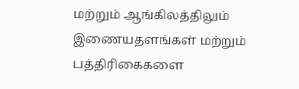மற்றும் ஆங்கிலத்திலும் இணையதளங்கள் மற்றும் பத்திரிகைகளை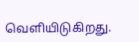வெளியிடுகிறது.